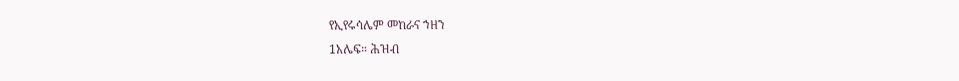የኢየሩሳሌም መከራና ኀዘን
1አሌፍ። ሕዝብ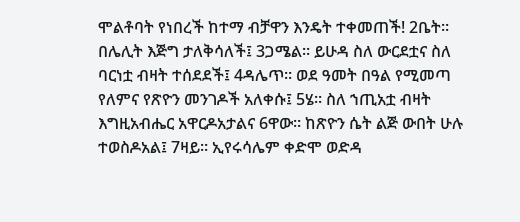ሞልቶባት የነበረች ከተማ ብቻዋን እንዴት ተቀመጠች! 2ቤት። በሌሊት እጅግ ታለቅሳለች፤ 3ጋሜል። ይሁዳ ስለ ውርደቷና ስለ ባርነቷ ብዛት ተሰደደች፤ 4ዳሌጥ። ወደ ዓመት በዓል የሚመጣ የለምና የጽዮን መንገዶች አለቀሱ፤ 5ሄ። ስለ ኀጢአቷ ብዛት እግዚአብሔር አዋርዶአታልና 6ዋው። ከጽዮን ሴት ልጅ ውበት ሁሉ ተወስዶአል፤ 7ዛይ። ኢየሩሳሌም ቀድሞ ወድዳ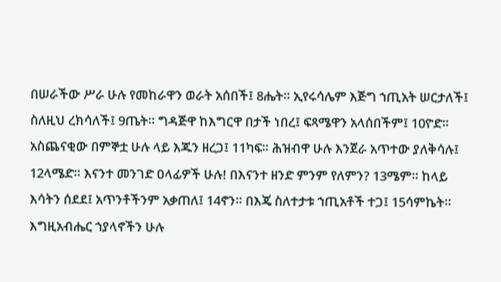በሠራችው ሥራ ሁሉ የመከራዋን ወራት አሰበች፤ 8ሔት። ኢየሩሳሌም እጅግ ኀጢአት ሠርታለች፤ ስለዚህ ረክሳለች፤ 9ጤት። ግዳጅዋ ከእግርዋ በታች ነበረ፤ ፍጻሜዋን አላሰበችም፤ 10ዮድ። አስጨናቂው በምኞቷ ሁሉ ላይ እጁን ዘረጋ፤ 11ካፍ። ሕዝብዋ ሁሉ እንጀራ አጥተው ያለቅሳሉ፤ 12ላሜድ። እናንተ መንገድ ዐላፊዎች ሁሉ! በእናንተ ዘንድ ምንም የለምን? 13ሜም። ከላይ እሳትን ሰደደ፤ አጥንቶችንም አቃጠለ፤ 14ኖን። በእጄ ስለተታቱ ኀጢአቶች ተጋ፤ 15ሳምኬት። እግዚአብሔር ኀያላኖችን ሁሉ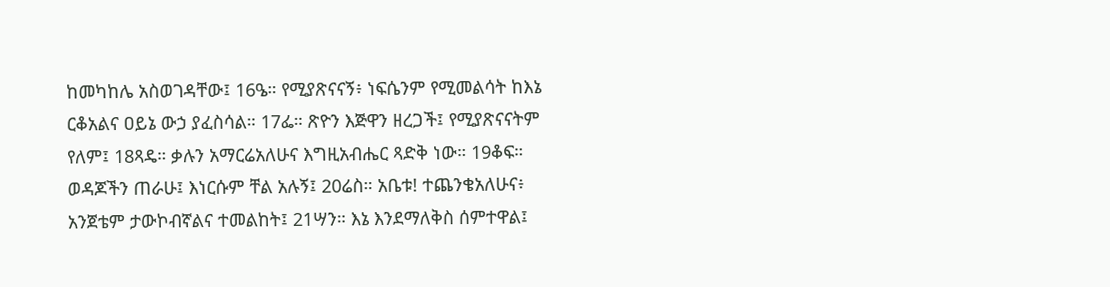ከመካከሌ አስወገዳቸው፤ 16ዔ። የሚያጽናናኝ፥ ነፍሴንም የሚመልሳት ከእኔ ርቆአልና ዐይኔ ውኃ ያፈስሳል። 17ፌ። ጽዮን እጅዋን ዘረጋች፤ የሚያጽናናትም የለም፤ 18ጻዴ። ቃሉን አማርሬአለሁና እግዚአብሔር ጻድቅ ነው። 19ቆፍ። ወዳጆችን ጠራሁ፤ እነርሱም ቸል አሉኝ፤ 20ሬስ። አቤቱ! ተጨንቄአለሁና፥ አንጀቴም ታውኮብኛልና ተመልከት፤ 21ሣን። እኔ እንደማለቅስ ሰምተዋል፤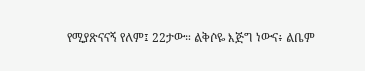የሚያጽናናኝ የለም፤ 22ታው። ልቅሶዬ እጅግ ነውና፥ ልቤም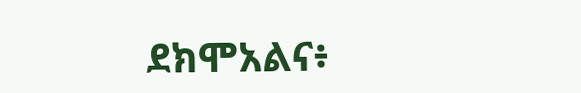ደክሞአልና፥